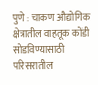पुणे : चाकण औद्योगिक क्षेत्रातील वाहतूक कोंडी सोडविण्यासाठी परिसरातील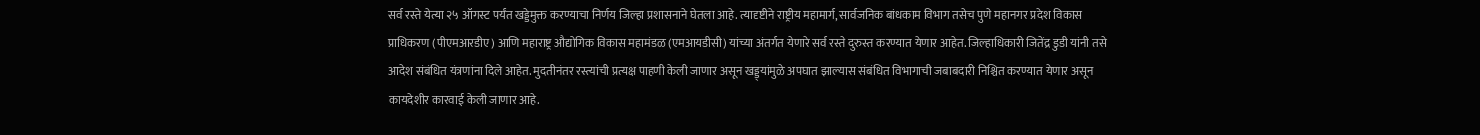सर्व रस्ते येत्या २५ ऑगस्ट पर्यंत खड्डेमुक्त करण्याचा निर्णय जिल्हा प्रशासनाने घेतला आहे. त्यादृष्टीने राष्ट्रीय महामार्ग, सार्वजनिक बांधकाम विभाग तसेच पुणे महानगर प्रदेश विकास प्राधिकरण (पीएमआरडीए) आणि महाराष्ट्र औद्योगिक विकास महामंडळ (एमआयडीसी) यांच्या अंतर्गत येणारे सर्व रस्ते दुरुस्त करण्यात येणार आहेत. जिल्हाधिकारी जितेंद्र डुडी यांनी तसे आदेश संबंधित यंत्रणांना दिले आहेत. मुदतीनंतर रस्त्यांची प्रत्यक्ष पाहणी केली जाणार असून खड्ड्यांमुळे अपघात झाल्यास संबंधित विभागाची जबाबदारी निश्चित करण्यात येणार असून कायदेशीर कारवाई केली जाणार आहे.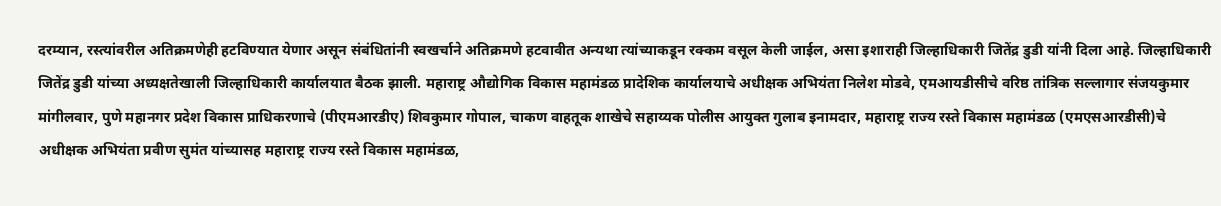दरम्यान, रस्त्यांवरील अतिक्रमणेही हटविण्यात येणार असून संबंधितांनी स्वखर्चाने अतिक्रमणे हटवावीत अन्यथा त्यांच्याकडून रक्कम वसूल केली जाईल, असा इशाराही जिल्हाधिकारी जितेंद्र डुडी यांनी दिला आहे. जिल्हाधिकारी जितेंद्र डुडी यांच्या अध्यक्षतेखाली जिल्हाधिकारी कार्यालयात बैठक झाली. महाराष्ट्र औद्योगिक विकास महामंडळ प्रादेशिक कार्यालयाचे अधीक्षक अभियंता निलेश मोडवे, एमआयडीसीचे वरिष्ठ तांत्रिक सल्लागार संजयकुमार मांगीलवार, पुणे महानगर प्रदेश विकास प्राधिकरणाचे (पीएमआरडीए) शिवकुमार गोपाल, चाकण वाहतूक शाखेचे सहाय्यक पोलीस आयुक्त गुलाब इनामदार, महाराष्ट्र राज्य रस्ते विकास महामंडळ (एमएसआरडीसी)चे अधीक्षक अभियंता प्रवीण सुमंत यांच्यासह महाराष्ट्र राज्य रस्ते विकास महामंडळ,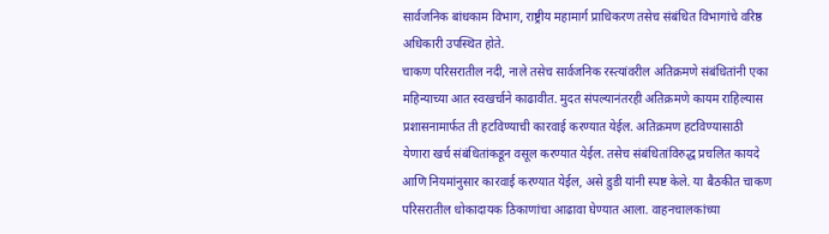सार्वजनिक बांधकाम विभाग, राष्ट्रीय महामार्ग प्राधिकरण तसेच संबंधित विभागांचे वरिष्ठ अधिकारी उपस्थित होते.
चाकण परिसरातील नदी, नाले तसेच सार्वजनिक रस्त्यांवरील अतिक्रमणे संबंधितांनी एका महिन्याच्या आत स्वखर्चाने काढावीत. मुदत संपल्यानंतरही अतिक्रमणे कायम राहिल्यास प्रशासनामार्फत ती हटविण्याची कारवाई करण्यात येईल. अतिक्रमण हटविण्यासाठी येणारा खर्च संबंधितांकडून वसूल करण्यात येईल. तसेच संबंधितांविरुद्ध प्रचलित कायदे आणि नियमांनुसार कारवाई करण्यात येईल, असे डुडी यांनी स्पष्ट केले. या बैठकीत चाकण परिसरातील धोकादायक ठिकाणांचा आढावा घेण्यात आला. वाहनचालकांच्या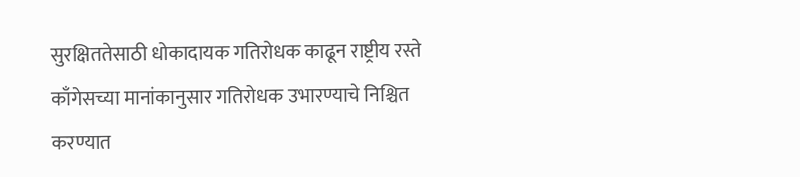सुरक्षिततेसाठी धोकादायक गतिरोधक काढून राष्ट्रीय रस्ते काँगेसच्या मानांकानुसार गतिरोधक उभारण्याचे निश्चित करण्यात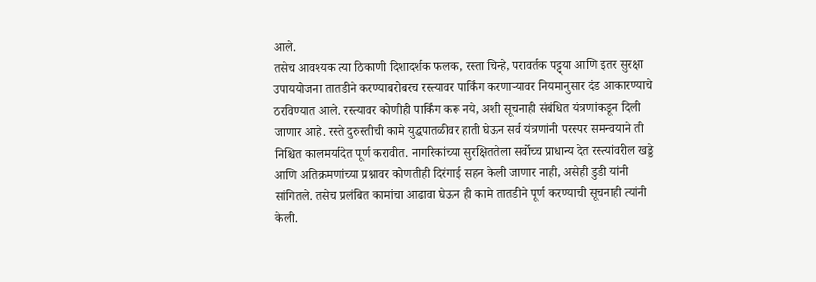आले.
तसेच आवश्यक त्या ठिकाणी दिशादर्शक फलक, रस्ता चिन्हे, परावर्तक पट्ट्या आणि इतर सुरक्षा उपाययोजना तातडीने करण्याबरोबरच रस्त्यावर पार्किंग करणाऱ्यावर नियमानुसार दंड आकारण्याचे ठरविण्यात आले. रस्त्यावर कोणीही पार्किंग करू नये, अशी सूचनाही संबंधित यंत्रणांकडून दिली जाणार आहे. रस्ते दुरुस्तीची कामे युद्धपातळीवर हाती घेऊन सर्व यंत्रणांनी परस्पर समन्वयाने ती निश्चित कालमर्यादेत पूर्ण करावीत. नागरिकांच्या सुरक्षिततेला सर्वोच्च प्राधान्य देत रस्त्यांवरील खड्डे आणि अतिक्रमणांच्या प्रश्नावर कोणतीही दिरंगाई सहन केली जाणार नाही, असेही डुडी यांनी सांगितले. तसेच प्रलंबित कामांचा आढावा घेऊन ही कामे तातडीने पूर्ण करण्याची सूचनाही त्यांनी केली.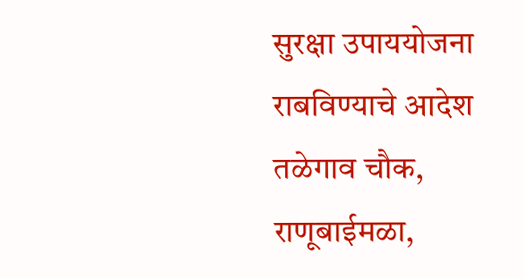सुरक्षा उपाययोजना राबविण्याचे आदेश
तळेगाव चौक, राणूबाईमळा,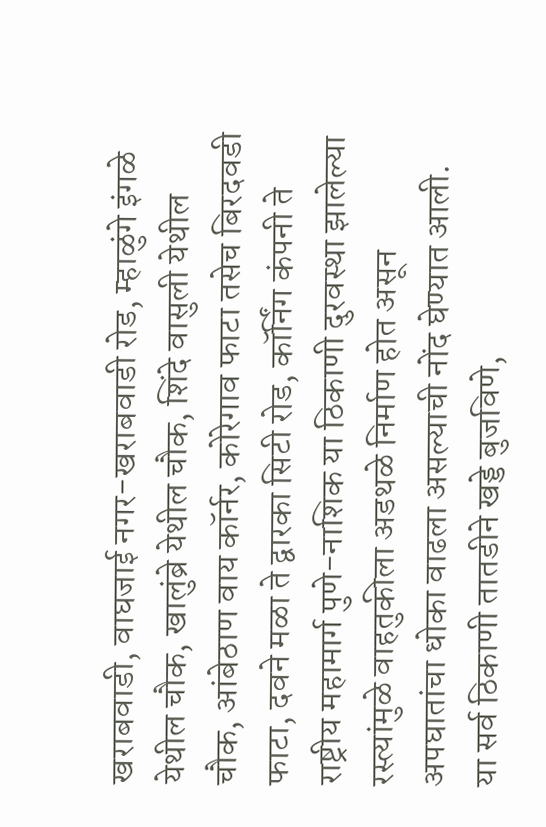खराबवाडी, वाघजाई नगर-खराबवाडी रोड, म्हाळुंगे इंगळे येथील चौक, खालुंब्रे येथील चौक, शिंदे वासुली येथील चौक, आंबेठाण वाय कॉर्नर, कोरेगाव फाटा तसेच बिरदवडी फाटा, दवने मळा ते द्वारका सिटी रोड, कॉर्निंग कंपनी ते राष्ट्रीय महामार्ग पुणे-नाशिक या ठिकाणी दुरवस्था झालेल्या रस्त्यांमुळे वाहतुकीला अडथळे निर्माण होत असून अपघातांचा धोका वाढला असल्याची नोंद घेण्यात आली. या सर्व ठिकाणी तातडीने खड्डे बुजविणे,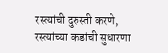रस्त्यांची दुरुस्ती करणे, रस्त्यांच्या कडांची सुधारणा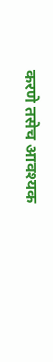करणे तसेच आवश्यक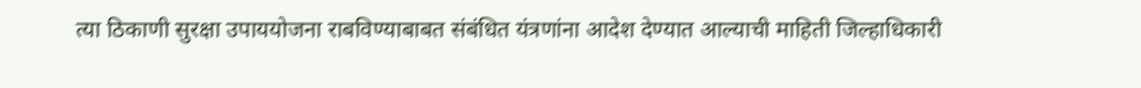त्या ठिकाणी सुरक्षा उपाययोजना राबविण्याबाबत संबंधित यंत्रणांना आदेश देण्यात आल्याची माहिती जिल्हाधिकारी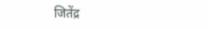जितेंद्र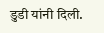डुडी यांनी दिली.